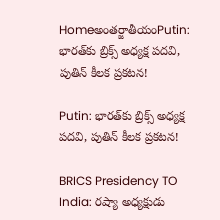Homeఅంతర్జాతీయంPutin: భారత్‌కు బ్రిక్స్ అధ్యక్ష పదవి, పుతిన్ కీలక ప్రకటన!

Putin: భారత్‌కు బ్రిక్స్ అధ్యక్ష పదవి, పుతిన్ కీలక ప్రకటన!

BRICS Presidency TO India: రష్యా అధ్యక్షుడు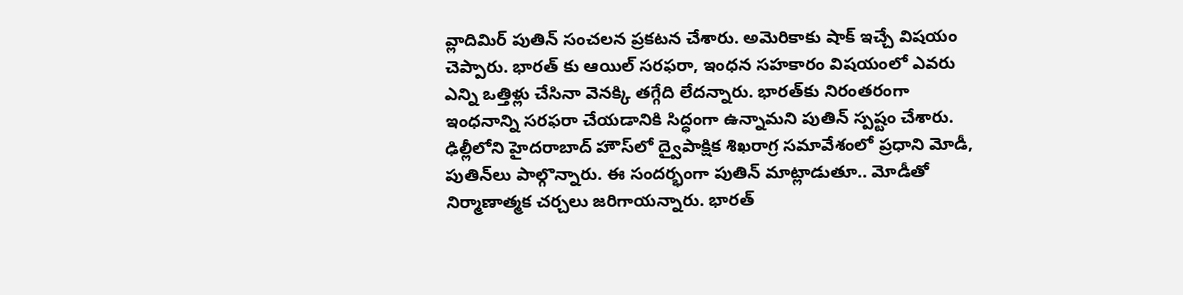వ్లాదిమిర్ పుతిన్ సంచలన ప్రకటన చేశారు. అమెరికాకు షాక్ ఇచ్చే విషయం చెప్పారు. భారత్ కు ఆయిల్ సరఫరా, ఇంధన సహకారం విషయంలో ఎవరు ఎన్ని ఒత్తిళ్లు చేసినా వెనక్కి తగ్గేది లేదన్నారు. భారత్‌కు నిరంతరంగా ఇంధనాన్ని సరఫరా చేయడానికి సిద్ధంగా ఉన్నామని పుతిన్ స్పష్టం చేశారు. ఢిల్లీ‌లోని హైదరాబాద్ హౌస్‌లో ద్వైపాక్షిక శిఖరాగ్ర సమావేశంలో ప్రధాని మోడీ, పుతిన్‌లు పాల్గొన్నారు. ఈ సందర్భంగా పుతిన్ మాట్లాడుతూ.. మోడీతో నిర్మాణాత్మక చర్చలు జరిగాయన్నారు. భారత్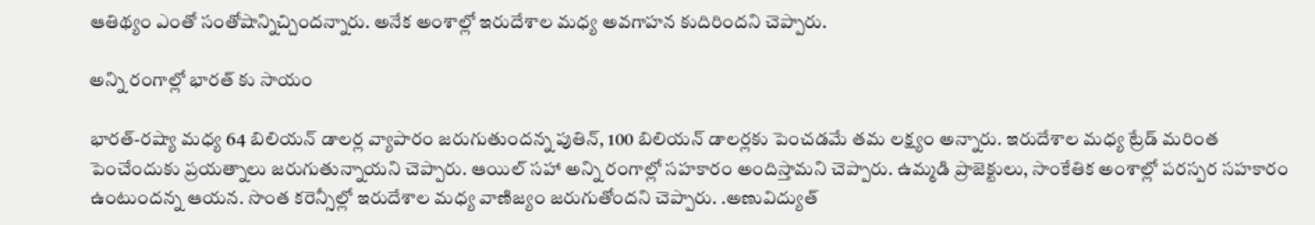ఆతిథ్యం ఎంతో సంతోషాన్నిచ్చిందన్నారు. అనేక అంశాల్లో ఇరుదేశాల మధ్య అవగాహన కుదిరిందని చెప్పారు.

అన్ని రంగాల్లో భారత్ కు సాయం

భారత్‌-రష్యా మధ్య 64 బిలియన్‌ డాలర్ల వ్యాపారం జరుగుతుందన్న పుతిన్, 100 బిలియన్ డాలర్లకు పెంచడమే తమ లక్ష్యం అన్నారు. ఇరుదేశాల మధ్య ట్రేడ్‌ మరింత పెంచేందుకు ప్రయత్నాలు జరుగుతున్నాయని చెప్పారు. ఆయిల్‌ సహా అన్ని రంగాల్లో సహకారం అందిస్తామని చెప్పారు. ఉమ్మడి ప్రాజెక్టులు, సాంకేతిక అంశాల్లో పరస్పర సహకారం ఉంటుందన్న ఆయన. సొంత కరెన్సీల్లో ఇరుదేశాల మధ్య వాణిజ్యం జరుగుతోందని చెప్పారు. .అణువిద్యుత్‌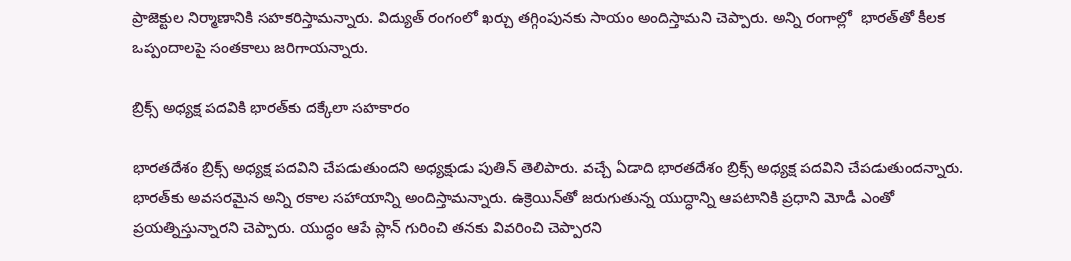ప్రాజెక్టుల నిర్మాణానికి సహకరిస్తామన్నారు. విద్యుత్‌ రంగంలో ఖర్చు తగ్గింపునకు సాయం అందిస్తామని చెప్పారు. అన్ని రంగాల్లో  భారత్‌తో కీలక ఒప్పందాలపై సంతకాలు జరిగాయన్నారు.

బ్రిక్స్ అధ్యక్ష పదవికి భారత్‌కు దక్కేలా సహకారం

భారతదేశం బ్రిక్స్ అధ్యక్ష పదవిని చేపడుతుందని అధ్యక్షుడు పుతిన్ తెలిపారు. వచ్చే ఏడాది భారతదేశం బ్రిక్స్ అధ్యక్ష పదవిని చేపడుతుందన్నారు. భారత్‌కు అవసరమైన అన్ని రకాల సహాయాన్ని అందిస్తామన్నారు. ఉక్రెయిన్‌తో జరుగుతున్న యుద్ధాన్ని ఆపటానికి ప్రధాని మోడీ ఎంతో ప్రయత్నిస్తున్నారని చెప్పారు. యుద్ధం ఆపే ప్లాన్‌ గురించి తనకు వివరించి చెప్పారని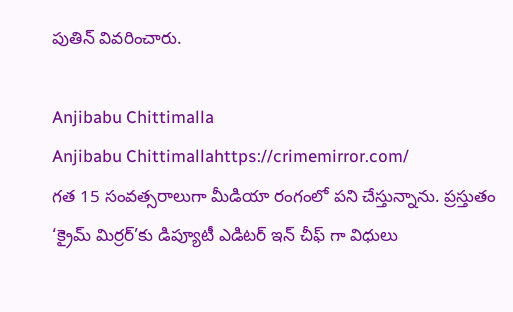పుతిన్ వివరించారు.

Anjibabu Chittimalla
Anjibabu Chittimallahttps://crimemirror.com/
గత 15 సంవత్సరాలుగా మీడియా రంగంలో పని చేస్తున్నాను. ప్రస్తుతం ‘క్రైమ్ మిర్రర్’కు డిప్యూటీ ఎడిటర్ ఇన్ చీఫ్ గా విధులు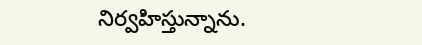నిర్వహిస్తున్నాను.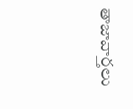తాజావార్తలు